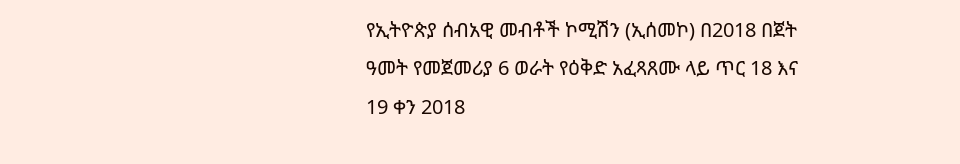የኢትዮጵያ ሰብአዊ መብቶች ኮሚሽን (ኢሰመኮ) በ2018 በጀት ዓመት የመጀመሪያ 6 ወራት የዕቅድ አፈጻጸሙ ላይ ጥር 18 እና 19 ቀን 2018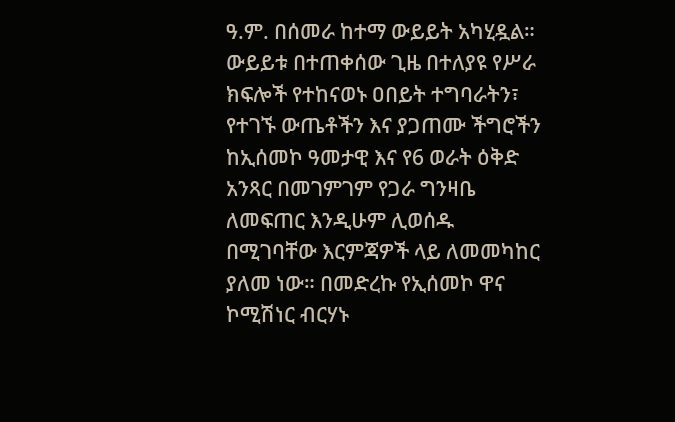ዓ.ም. በሰመራ ከተማ ውይይት አካሂዷል። ውይይቱ በተጠቀሰው ጊዜ በተለያዩ የሥራ ክፍሎች የተከናወኑ ዐበይት ተግባራትን፣ የተገኙ ውጤቶችን እና ያጋጠሙ ችግሮችን ከኢሰመኮ ዓመታዊ እና የ6 ወራት ዕቅድ አንጻር በመገምገም የጋራ ግንዛቤ ለመፍጠር እንዲሁም ሊወሰዱ በሚገባቸው እርምጃዎች ላይ ለመመካከር ያለመ ነው። በመድረኩ የኢሰመኮ ዋና ኮሚሽነር ብርሃኑ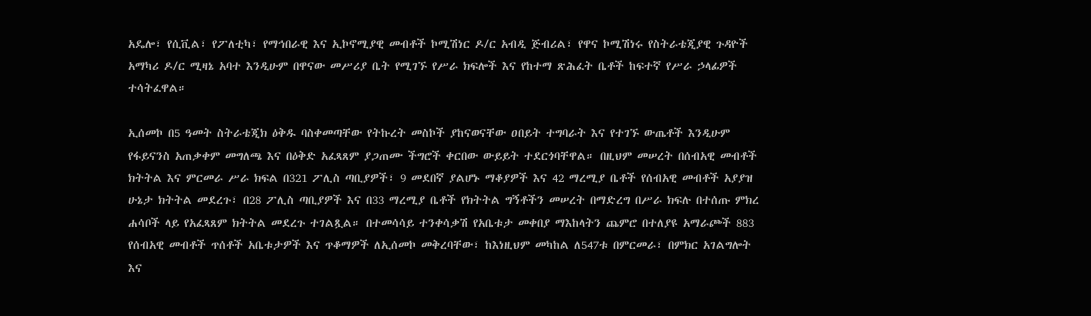አዴሎ፣ የሲቪል፣ የፖለቲካ፣ የማኅበራዊ እና ኢኮኖሚያዊ መብቶች ኮሚሽነር ዶ/ር አብዲ ጅብሪል፣ የዋና ኮሚሽነሩ የስትራቴጂያዊ ጉዳዮች አማካሪ ዶ/ር ሚዛኔ አባተ እንዲሁም በዋናው መሥሪያ ቤት የሚገኙ የሥራ ክፍሎች እና የከተማ ጽሕፈት ቤቶች ከፍተኛ የሥራ ኃላፊዎች ተሳትፈዋል።

ኢሰመኮ በ5 ዓመት ስትራቴጂክ ዕቅዱ ባስቀመጣቸው የትኩረት መስኮች ያከናወናቸው ዐበይት ተግባራት እና የተገኙ ውጤቶች እንዲሁም የፋይናንስ አጠቃቀም መግለጫ እና በዕቅድ አፈጻጸም ያጋጠሙ ችግሮች ቀርበው ውይይት ተደርጎባቸዋል። በዚህም መሠረት በሰብአዊ መብቶች ክትትል እና ምርመራ ሥራ ክፍል በ321 ፖሊስ ጣቢያዎች፣ 9 መደበኛ ያልሆኑ ማቆያዎች እና 42 ማረሚያ ቤቶች የሰብአዊ መብቶች አያያዝ ሁኔታ ክትትል መደረጉ፣ በ28 ፖሊስ ጣቢያዎች እና በ33 ማረሚያ ቤቶች የክትትል ግኝቶችን መሠረት በማድረግ በሥራ ክፍሉ በተሰጡ ምክረ ሐሳቦች ላይ የአፈጻጸም ክትትል መደረጉ ተገልጿል። በተመሳሳይ ተንቀሳቃሽ የአቤቱታ መቀበያ ማእከላትን ጨምሮ በተለያዩ አማራጮች 883 የሰብአዊ መብቶች ጥሰቶች አቤቱታዎች እና ጥቆማዎች ለኢሰመኮ መቅረባቸው፣ ከእነዚህም መካከል ለ547ቱ በምርመራ፣ በምክር አገልግሎት እና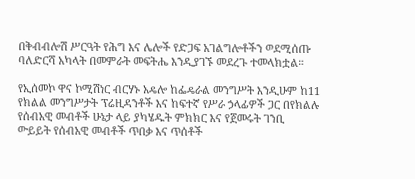በቅብብሎሽ ሥርዓት የሕግ እና ሌሎች የድጋፍ አገልግሎቶችን ወደሚሰጡ ባለድርሻ አካላት በመምራት መፍትሔ እንዲያገኙ መደረጉ ተመላክቷል።

የኢሰመኮ ዋና ኮሚሽነር ብርሃኑ አዴሎ ከፌዴራል መንግሥት እንዲሁም ከ11 የክልል መንግሥታት ፕሬዚዳንቶች እና ከፍተኛ የሥራ ኃላፊዎች ጋር በየክልሉ የሰብአዊ መብቶች ሁኔታ ላይ ያካሄዱት ምክክር እና የጀመሩት ገንቢ ውይይት የሰብአዊ መብቶች ጥበቃ እና ጥሰቶች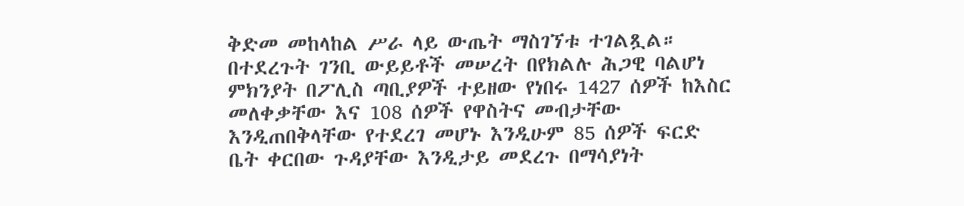ቅድመ መከላከል ሥራ ላይ ውጤት ማስገኘቱ ተገልጿል። በተደረጉት ገንቢ ውይይቶች መሠረት በየክልሉ ሕጋዊ ባልሆነ ምክንያት በፖሊስ ጣቢያዎች ተይዘው የነበሩ 1427 ሰዎች ከእስር መለቀቃቸው እና 108 ሰዎች የዋስትና መብታቸው እንዲጠበቅላቸው የተደረገ መሆኑ እንዲሁም 85 ሰዎች ፍርድ ቤት ቀርበው ጉዳያቸው እንዲታይ መደረጉ በማሳያነት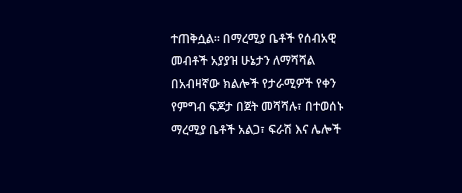ተጠቅሷል። በማረሚያ ቤቶች የሰብአዊ መብቶች አያያዝ ሁኔታን ለማሻሻል በአብዛኛው ክልሎች የታራሚዎች የቀን የምግብ ፍጆታ በጀት መሻሻሉ፣ በተወሰኑ ማረሚያ ቤቶች አልጋ፣ ፍራሽ እና ሌሎች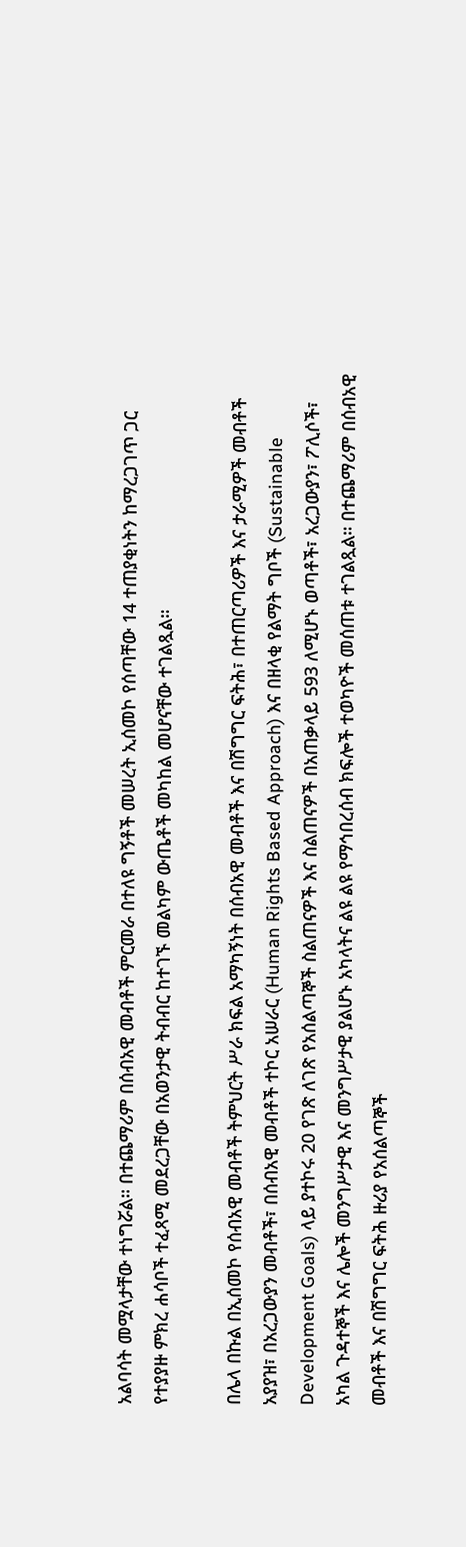አልባሳት መሟላታቸው ተነግሯል። በተጨማሪም በሰብአዊ መብቶች ምርመራ በተለዩ ግኝቶች መሠረት ኢሰመኮ የሰጣቸው 14 ተጠያቂነትን ከማረጋገጥ ጋር የተያያዙ ምክረ ሐሳቦች ተፈጻሚ መደረጋቸው በአወንታዊ ትብብር ከተገኙ መልካም ውጤቶች መካከል መሆናቸው ተገልጿል።

በሌላ በኩል በኢሰመኮ የሰብአዊ መብቶች ትምህርት ሥራ ክፍል አማካኝነት በሰብአዊ መብቶች እና በሽግግር ፍትሕ፣ በተጠርጣሪዎች እና ታራሚዎች መብቶች አያያዝ፣ በአረጋውያን መብቶች፣ በሰብአዊ መብቶች ተኮር አሠራር (Human Rights Based Approach) እና በዘላቂ የልማት ግቦች (Sustainable Development Goals) ላይ ያተኮሩ 20 የገጽ ለገጽ የአሰልጣኞች ስልጠናዎች እና ስልጠናዎች በአጠቃላይ 593 ለሚሆኑ ወጣቶች፣ አረጋውያን፣ ፖሊሶች፣ አካል ጉዳተኞች እና ሌሎች መንግሥታዊ እና መንግሥታዊ ያልሆኑ አካላትና ልዩ ልዩ የማኅበረሰብ ክፍሎች ተወካዮች መሰጠቱ ተገልጿል። በተጨማሪም በሰብአዊ መብቶች እና በሽግግር ፍትሕ ዙሪያ የአሰልጣኞች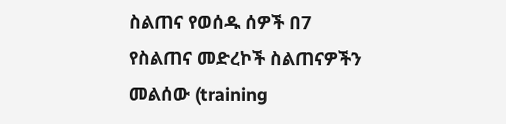ስልጠና የወሰዱ ሰዎች በ7 የስልጠና መድረኮች ስልጠናዎችን መልሰው (training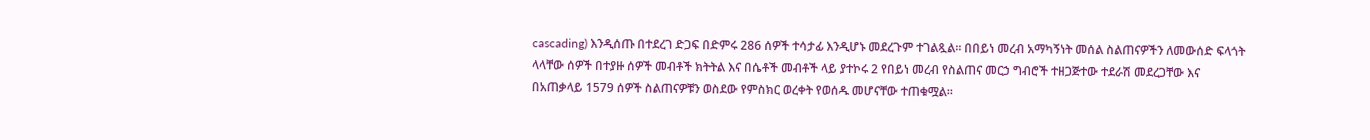cascading) እንዲሰጡ በተደረገ ድጋፍ በድምሩ 286 ሰዎች ተሳታፊ እንዲሆኑ መደረጉም ተገልጿል፡፡ በበይነ መረብ አማካኝነት መሰል ስልጠናዎችን ለመውሰድ ፍላጎት ላላቸው ሰዎች በተያዙ ሰዎች መብቶች ክትትል እና በሴቶች መብቶች ላይ ያተኮሩ 2 የበይነ መረብ የስልጠና መርኃ ግብሮች ተዘጋጅተው ተደራሽ መደረጋቸው እና በአጠቃላይ 1579 ሰዎች ስልጠናዎቹን ወስደው የምስክር ወረቀት የወሰዱ መሆናቸው ተጠቁሟል።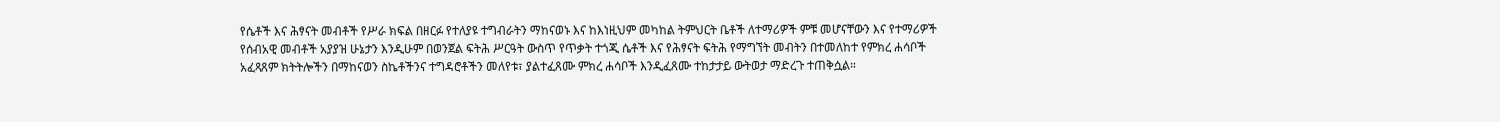የሴቶች እና ሕፃናት መብቶች የሥራ ክፍል በዘርፉ የተለያዩ ተግብራትን ማከናወኑ እና ከእነዚህም መካከል ትምህርት ቤቶች ለተማሪዎች ምቹ መሆናቸውን እና የተማሪዎች የሰብአዊ መብቶች አያያዝ ሁኔታን እንዲሁም በወንጀል ፍትሕ ሥርዓት ውስጥ የጥቃት ተጎጂ ሴቶች እና የሕፃናት ፍትሕ የማግኘት መብትን በተመለከተ የምክረ ሐሳቦች አፈጻጸም ክትትሎችን በማከናወን ስኬቶችንና ተግዳሮቶችን መለየቱ፣ ያልተፈጸሙ ምክረ ሐሳቦች እንዲፈጸሙ ተከታታይ ውትወታ ማድረጉ ተጠቅሷል።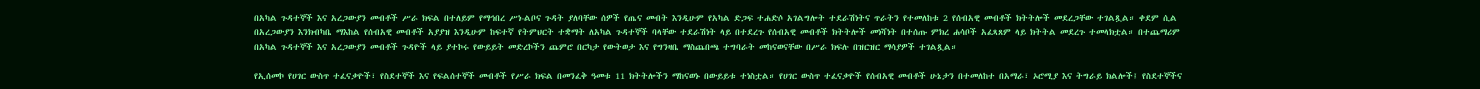በአካል ጉዳተኞች እና አረጋውያን መብቶች ሥራ ክፍል በተለይም የማኅበረ ሥነ-ልቦና ጉዳት ያለባቸው ሰዎች የጤና መብት እንዲሁም የአካል ድጋፍ ተሐድሶ አገልግሎት ተደራሽነትና ጥራትን የተመለከቱ 2 የሰብአዊ መብቶች ክትትሎች መደረጋቸው ተገልጿል። ቀደም ሲል በአረጋውያን እንክብካቤ ማእከል የሰብአዊ መብቶች አያያዝ እንዲሁም ከፍተኛ የትምህርት ተቋማት ለአካል ጉዳተኞች ባላቸው ተደራሽነት ላይ በተደረጉ የሰብአዊ መብቶች ክትትሎች መነሻነት በተሰጡ ምክረ ሐሳቦች አፈጻጸም ላይ ክትትል መደረጉ ተመላክቷል። በተጨማሪም በአካል ጉዳተኞች እና አረጋውያን መብቶች ጉዳዮች ላይ ያተኮሩ የውይይት መድረኮችን ጨምሮ በርካታ የውትወታ እና የግንዛቤ ማስጨበጫ ተግባራት መከናወናቸው በሥራ ክፍሉ በዝርዝር ማሳያዎች ተገልጿል።

የኢሰመኮ የሀገር ውስጥ ተፈናቃዮች፣ የስደተኞች እና የፍልሰተኞች መብቶች የሥራ ክፍል በመንፈቅ ዓመቱ 11 ክትትሎችን ማከናወኑ በውይይቱ ተነስቷል። የሀገር ውስጥ ተፈናቃዮች የሰብአዊ መብቶች ሁኔታን በተመለከተ በአማራ፣ ኦሮሚያ እና ትግራይ ክልሎች፤ የስደተኞችና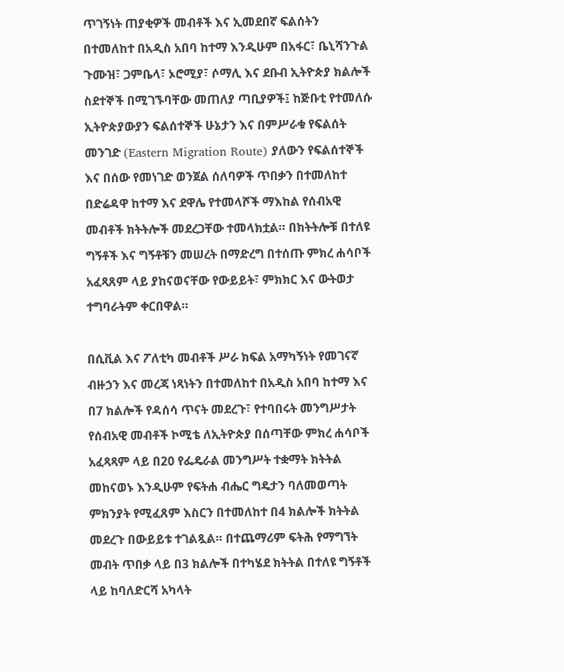ጥገኝነት ጠያቂዎች መብቶች እና ኢመደበኛ ፍልሰትን በተመለከተ በአዲስ አበባ ከተማ እንዲሁም በአፋር፣ ቤኒሻንጉል ጉሙዝ፣ ጋምቤላ፣ ኦሮሚያ፣ ሶማሊ እና ደቡብ ኢትዮጵያ ክልሎች ስደተኞች በሚገኙባቸው መጠለያ ጣቢያዎች፤ ከጅቡቲ የተመለሱ ኢትዮጵያውያን ፍልሰተኞች ሁኔታን እና በምሥራቁ የፍልሰት መንገድ (Eastern Migration Route) ያለውን የፍልሰተኞች እና በሰው የመነገድ ወንጀል ሰለባዎች ጥበቃን በተመለከተ በድሬዳዋ ከተማ እና ደዋሌ የተመላሾች ማእከል የሰብአዊ መብቶች ክትትሎች መደረጋቸው ተመላክቷል። በክትትሎቹ በተለዩ ግኝቶች እና ግኝቶቹን መሠረት በማድረግ በተሰጡ ምክረ ሐሳቦች አፈጻጸም ላይ ያከናወናቸው የውይይት፣ ምክክር እና ውትወታ ተግባራትም ቀርበዋል።

በሲቪል እና ፖለቲካ መብቶች ሥራ ክፍል አማካኝነት የመገናኛ ብዙኃን እና መረጃ ነጻነትን በተመለከተ በአዲስ አበባ ከተማ እና በ7 ክልሎች የዳሰሳ ጥናት መደረጉ፣ የተባበሩት መንግሥታት የሰብአዊ መብቶች ኮሚቴ ለኢትዮጵያ በሰጣቸው ምክረ ሐሳቦች አፈጻጻም ላይ በ20 የፌዴራል መንግሥት ተቋማት ክትትል መከናወኑ እንዲሁም የፍትሐ ብሔር ግዴታን ባለመወጣት ምክንያት የሚፈጸም እስርን በተመለከተ በ4 ክልሎች ክትትል መደረጉ በውይይቱ ተገልጿል። በተጨማሪም ፍትሕ የማግኘት መብት ጥበቃ ላይ በ3 ክልሎች በተካሄደ ክትትል በተለዩ ግኝቶች ላይ ከባለድርሻ አካላት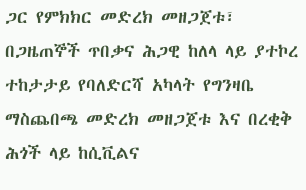ጋር የምክክር መድረክ መዘጋጀቱ፣ በጋዜጠኞች ጥበቃና ሕጋዊ ከለላ ላይ ያተኮረ ተከታታይ የባለድርሻ አካላት የግንዛቤ ማስጨበጫ መድረክ መዘጋጀቱ እና በረቂቅ ሕጎች ላይ ከሲቪልና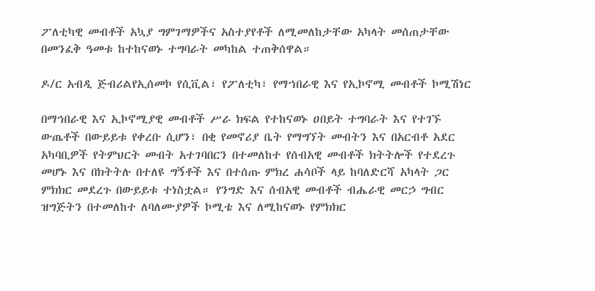ፖለቲካዊ መብቶች አኳያ ግምገማዎችና አስተያየቶች ለሚመለከታቸው አካላት መሰጠታቸው በመንፈቅ ዓመቱ ከተከናወኑ ተግባራት መካከል ተጠቅሰዋል።

ዶ/ር አብዲ ጅብሪልየኢሰመኮ የሲቪል፣ የፖለቲካ፣ የማኀበራዊ እና የኢኮኖሚ መብቶች ኮሚሽነር

በማኅበራዊ እና ኢኮኖሚያዊ መብቶች ሥራ ክፍል የተከናወኑ ዐበይት ተግባራት እና የተገኙ ውጤቶች በውይይቱ የቀረቡ ሲሆን፣ በቂ የመኖሪያ ቤት የማግኘት መብትን እና በአርብቶ አደር አካባቢዎች የትምህርት መብት አተገባበርን በተመለከተ የሰብአዊ መብቶች ክትትሎች የተደረጉ መሆኑ እና በክትትሉ በተለዩ ግኝቶች እና በተሰጡ ምክረ ሐሳቦች ላይ ከባለድርሻ አካላት ጋር ምክክር መደረጉ በውይይቱ ተነስቷል። የንግድ እና ሰብአዊ መብቶች ብሔራዊ መርኃ ግብር ዝግጅትን በተመለከተ ለባለሙያዎች ኮሚቴ እና ለሚከናወኑ የምክክር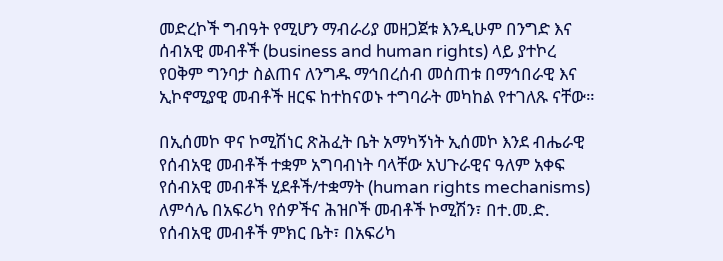መድረኮች ግብዓት የሚሆን ማብራሪያ መዘጋጀቱ እንዲሁም በንግድ እና ሰብአዊ መብቶች (business and human rights) ላይ ያተኮረ የዐቅም ግንባታ ስልጠና ለንግዱ ማኅበረሰብ መሰጠቱ በማኅበራዊ እና ኢኮኖሚያዊ መብቶች ዘርፍ ከተከናወኑ ተግባራት መካከል የተገለጹ ናቸው።

በኢሰመኮ ዋና ኮሚሽነር ጽሕፈት ቤት አማካኝነት ኢሰመኮ እንደ ብሔራዊ የሰብአዊ መብቶች ተቋም አግባብነት ባላቸው አህጉራዊና ዓለም አቀፍ የሰብአዊ መብቶች ሂደቶች/ተቋማት (human rights mechanisms) ለምሳሌ በአፍሪካ የሰዎችና ሕዝቦች መብቶች ኮሚሽን፣ በተ.መ.ድ. የሰብአዊ መብቶች ምክር ቤት፣ በአፍሪካ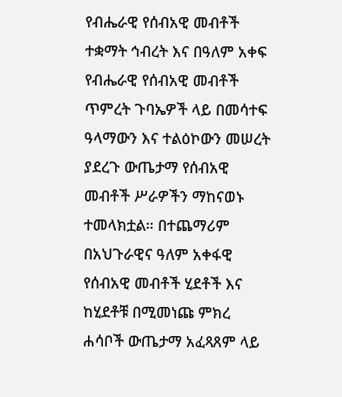የብሔራዊ የሰብአዊ መብቶች ተቋማት ኅብረት እና በዓለም አቀፍ የብሔራዊ የሰብአዊ መብቶች ጥምረት ጉባኤዎች ላይ በመሳተፍ ዓላማውን እና ተልዕኮውን መሠረት ያደረጉ ውጤታማ የሰብአዊ መብቶች ሥራዎችን ማከናወኑ ተመላክቷል። በተጨማሪም በአህጉራዊና ዓለም አቀፋዊ የሰብአዊ መብቶች ሂደቶች እና ከሂደቶቹ በሚመነጩ ምክረ ሐሳቦች ውጤታማ አፈጻጸም ላይ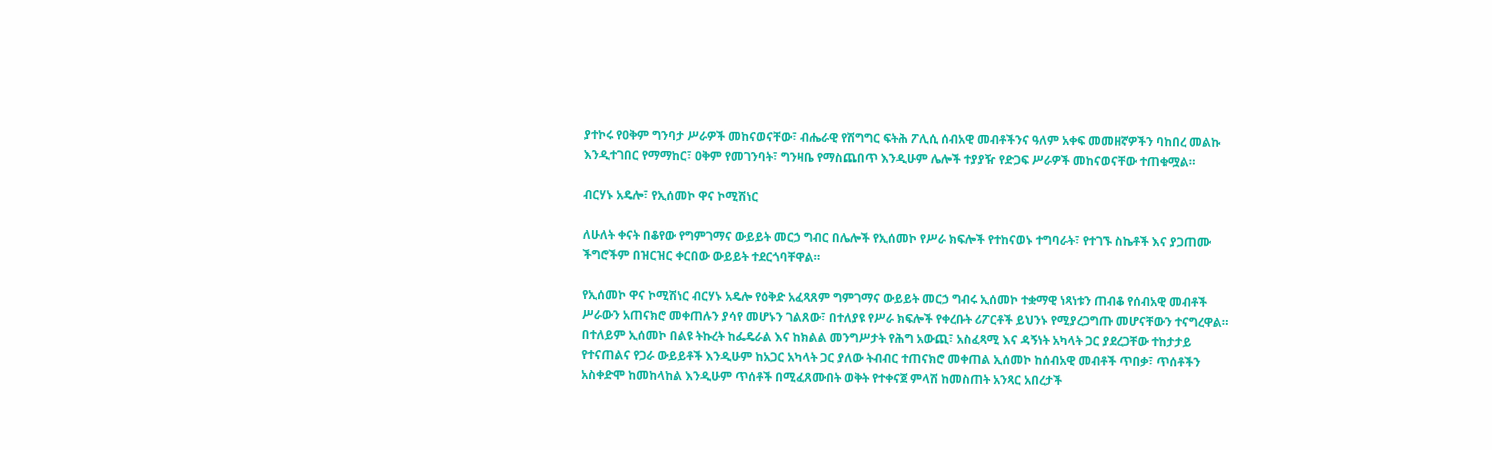ያተኮሩ የዐቅም ግንባታ ሥራዎች መከናወናቸው፣ ብሔራዊ የሽግግር ፍትሕ ፖሊሲ ሰብአዊ መብቶችንና ዓለም አቀፍ መመዘኛዎችን ባከበረ መልኩ እንዲተገበር የማማከር፣ ዐቅም የመገንባት፣ ግንዛቤ የማስጨበጥ እንዲሁም ሌሎች ተያያዥ የድጋፍ ሥራዎች መከናወናቸው ተጠቁሟል።

ብርሃኑ አዴሎ፣ የኢሰመኮ ዋና ኮሚሽነር

ለሁለት ቀናት በቆየው የግምገማና ውይይት መርኃ ግብር በሌሎች የኢሰመኮ የሥራ ክፍሎች የተከናወኑ ተግባራት፣ የተገኙ ስኬቶች እና ያጋጠሙ ችግሮችም በዝርዝር ቀርበው ውይይት ተደርጎባቸዋል።

የኢሰመኮ ዋና ኮሚሽነር ብርሃኑ አዴሎ የዕቅድ አፈጻጸም ግምገማና ውይይት መርኃ ግብሩ ኢሰመኮ ተቋማዊ ነጻነቱን ጠብቆ የሰብአዊ መብቶች ሥራውን አጠናክሮ መቀጠሉን ያሳየ መሆኑን ገልጸው፣ በተለያዩ የሥራ ክፍሎች የቀረቡት ሪፖርቶች ይህንኑ የሚያረጋግጡ መሆናቸውን ተናግረዋል። በተለይም ኢሰመኮ በልዩ ትኩረት ከፌዴራል እና ከክልል መንግሥታት የሕግ አውጪ፣ አስፈጻሚ እና ዳኝነት አካላት ጋር ያደረጋቸው ተከታታይ የተናጠልና የጋራ ውይይቶች እንዲሁም ከአጋር አካላት ጋር ያለው ትብብር ተጠናክሮ መቀጠል ኢሰመኮ ከሰብአዊ መብቶች ጥበቃ፣ ጥሰቶችን አስቀድሞ ከመከላከል እንዲሁም ጥሰቶች በሚፈጸሙበት ወቅት የተቀናጀ ምላሽ ከመስጠት አንጻር አበረታች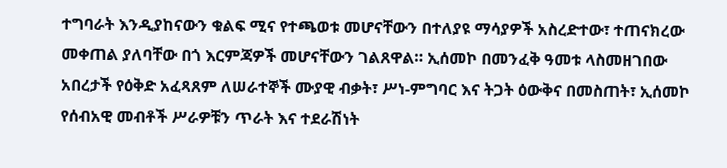ተግባራት እንዲያከናውን ቁልፍ ሚና የተጫወቱ መሆናቸውን በተለያዩ ማሳያዎች አስረድተው፣ ተጠናክረው መቀጠል ያለባቸው በጎ እርምጃዎች መሆናቸውን ገልጸዋል። ኢሰመኮ በመንፈቅ ዓመቱ ላስመዘገበው አበረታች የዕቅድ አፈጻጸም ለሠራተኞች ሙያዊ ብቃት፣ ሥነ-ምግባር እና ትጋት ዕውቅና በመስጠት፣ ኢሰመኮ የሰብአዊ መብቶች ሥራዎቹን ጥራት እና ተደራሽነት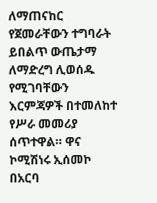ለማጠናከር የጀመራቸውን ተግባራት ይበልጥ ውጤታማ ለማድረግ ሊወሰዱ የሚገባቸውን እርምጃዎች በተመለከተ የሥራ መመሪያ ሰጥተዋል። ዋና ኮሚሽነሩ ኢሰመኮ በአርባ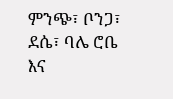ምንጭ፣ ቦንጋ፣ ደሴ፣ ባሌ ሮቤ እና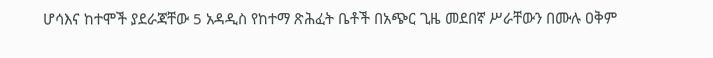ሆሳእና ከተሞች ያደራጃቸው 5 አዳዲስ የከተማ ጽሕፈት ቤቶች በአጭር ጊዜ መደበኛ ሥራቸውን በሙሉ ዐቅም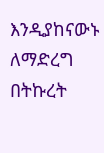እንዲያከናውኑ ለማድረግ በትኩረት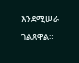እንደሚሠራ ገልጸዋል።